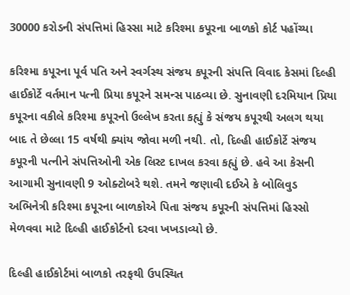30000 કરોડની સંપત્તિમાં હિસ્સા માટે કરિશ્મા કપૂરના બાળકો કોર્ટ પહોંચ્યા

કરિશ્મા કપૂરના પૂર્વ પતિ અને સ્વર્ગસ્થ સંજય કપૂરની સંપત્તિ વિવાદ કેસમાં દિલ્હી હાઈકોર્ટે વર્તમાન પત્ની પ્રિયા કપૂરને સમન્સ પાઠવ્યા છે. સુનાવણી દરમિયાન પ્રિયા કપૂરના વકીલે કરિશ્મા કપૂરનો ઉલ્લેખ કરતા કહ્યું કે સંજય કપૂરથી અલગ થયા બાદ તે છેલ્લા 15 વર્ષથી ક્યાંય જોવા મળી નથી. તો, દિલ્હી હાઈકોર્ટે સંજય કપૂરની પત્નીને સંપત્તિઓની એક લિસ્ટ દાખલ કરવા કહ્યું છે. હવે આ કેસની આગામી સુનાવણી 9 ઓક્ટોબરે થશે. તમને જણાવી દઈએ કે બોલિવુડ અભિનેત્રી કરિશ્મા કપૂરના બાળકોએ પિતા સંજય કપૂરની સંપત્તિમાં હિસ્સો મેળવવા માટે દિલ્હી હાઈકોર્ટનો દરવા ખખડાવ્યો છે.

દિલ્હી હાઈકોર્ટમાં બાળકો તરફથી ઉપસ્થિત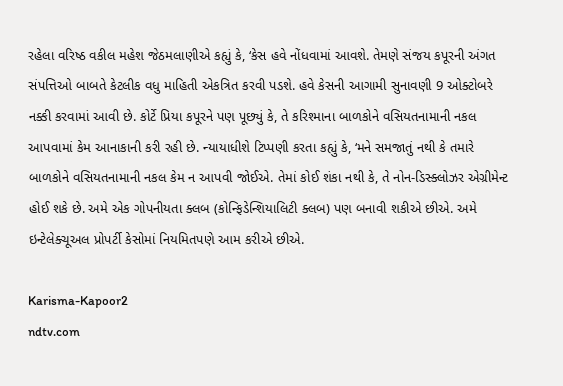રહેલા વરિષ્ઠ વકીલ મહેશ જેઠમલાણીએ કહ્યું કે, ‘કેસ હવે નોંધવામાં આવશે. તેમણે સંજય કપૂરની અંગત સંપત્તિઓ બાબતે કેટલીક વધુ માહિતી એકત્રિત કરવી પડશે. હવે કેસની આગામી સુનાવણી 9 ઓક્ટોબરે નક્કી કરવામાં આવી છે. કોર્ટે પ્રિયા કપૂરને પણ પૂછ્યું કે, તે કરિશ્માના બાળકોને વસિયતનામાની નકલ આપવામાં કેમ આનાકાની કરી રહી છે. ન્યાયાધીશે ટિપ્પણી કરતા કહ્યું કે, ‘મને સમજાતું નથી કે તમારે બાળકોને વસિયતનામાની નકલ કેમ ન આપવી જોઈએ. તેમાં કોઈ શંકા નથી કે, તે નોન-ડિસ્ક્લોઝર એગ્રીમેન્ટ હોઈ શકે છે. અમે એક ગોપનીયતા ક્લબ (કોન્ફિડેન્શિયાલિટી ક્લબ) પણ બનાવી શકીએ છીએ. અમે ઇન્ટેલેક્ચૂઅલ પ્રોપર્ટી કેસોમાં નિયમિતપણે આમ કરીએ છીએ.

Karisma-Kapoor2
ndtv.com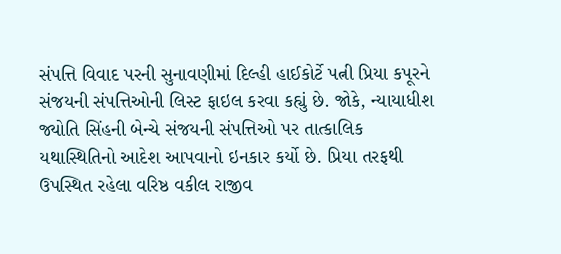સંપત્તિ વિવાદ પરની સુનાવણીમાં દિલ્હી હાઈકોર્ટે પત્ની પ્રિયા કપૂરને સંજયની સંપત્તિઓની લિસ્ટ ફાઇલ કરવા કહ્યું છે. જોકે, ન્યાયાધીશ જ્યોતિ સિંહની બેન્ચે સંજયની સંપત્તિઓ પર તાત્કાલિક યથાસ્થિતિનો આદેશ આપવાનો ઇનકાર કર્યો છે. પ્રિયા તરફથી ઉપસ્થિત રહેલા વરિષ્ઠ વકીલ રાજીવ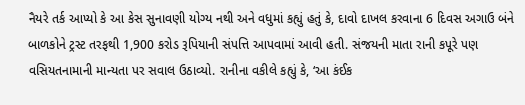નૈયરે તર્ક આપ્યો કે આ કેસ સુનાવણી યોગ્ય નથી અને વધુમાં કહ્યું હતું કે, દાવો દાખલ કરવાના 6 દિવસ અગાઉ બંને બાળકોને ટ્રસ્ટ તરફથી 1,900 કરોડ રૂપિયાની સંપત્તિ આપવામાં આવી હતી. સંજયની માતા રાની કપૂરે પણ વસિયતનામાની માન્યતા પર સવાલ ઉઠાવ્યો. રાનીના વકીલે કહ્યું કે, ‘આ કંઈક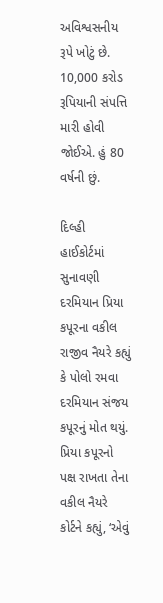અવિશ્વસનીય રૂપે ખોટું છે. 10,000 કરોડ રૂપિયાની સંપત્તિ મારી હોવી જોઈએ. હું 80 વર્ષની છું.

દિલ્હી હાઈકોર્ટમાં સુનાવણી દરમિયાન પ્રિયા કપૂરના વકીલ રાજીવ નૈયરે કહ્યું કે પોલો રમવા દરમિયાન સંજય કપૂરનું મોત થયું. પ્રિયા કપૂરનો પક્ષ રાખતા તેના વકીલ નૈયરે કોર્ટને કહ્યું, ‘એવું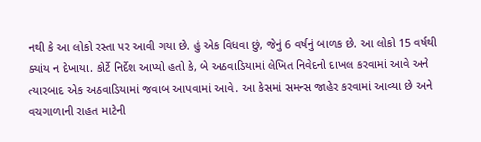નથી કે આ લોકો રસ્તા પર આવી ગયા છે. હું એક વિધવા છું, જેનું 6 વર્ષનું બાળક છે. આ લોકો 15 વર્ષથી ક્યાંય ન દેખાયા. કોર્ટે નિર્દેશ આપ્યો હતો કે, બે અઠવાડિયામાં લેખિત નિવેદનો દાખલ કરવામાં આવે અને ત્યારબાદ એક અઠવાડિયામાં જવાબ આપવામાં આવે. આ કેસમાં સમન્સ જાહેર કરવામાં આવ્યા છે અને વચગાળાની રાહત માટેની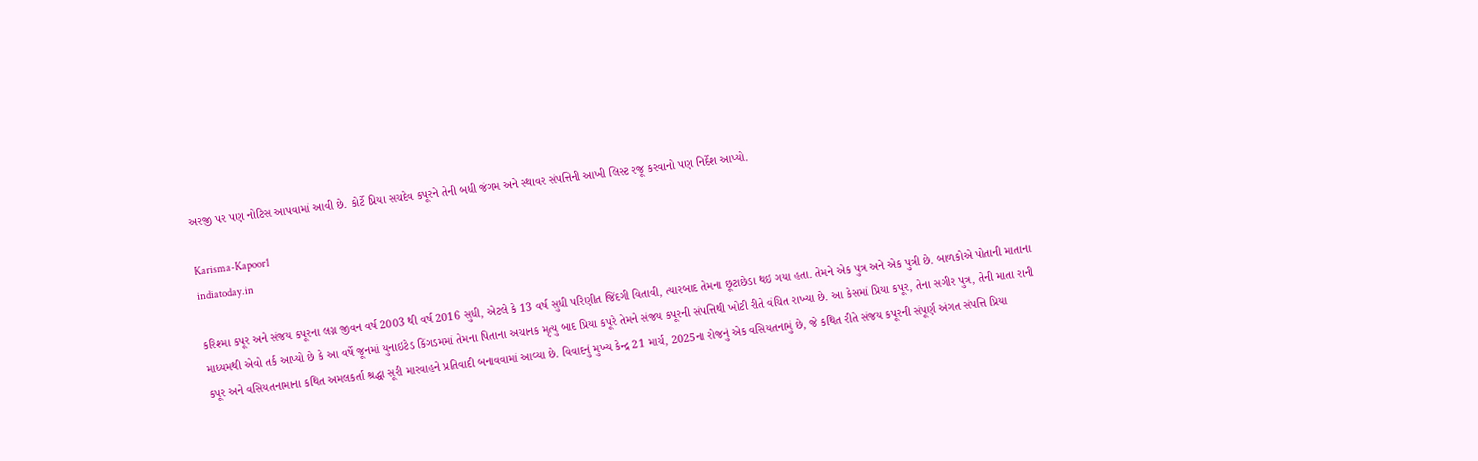અરજી પર પણ નોટિસ આપવામાં આવી છે. કોર્ટે પ્રિયા સચદેવ કપૂરને તેની બધી જંગમ અને સ્થાવર સંપત્તિની આખી લિસ્ટ રજૂ કરવાનો પણ નિર્દેશ આપ્યો.

Karisma-Kapoor1
indiatoday.in

કરિશ્મા કપૂર અને સંજય કપૂરના લગ્ન જીવન વર્ષ 2003 થી વર્ષ 2016 સુધી, એટલે કે 13 વર્ષ સુધી પરિણીત જિંદગી વિતાવી, ત્યારબાદ તેમના છૂટાછેડા થઇ ગયા હતા. તેમને એક પુત્ર અને એક પુત્રી છે. બાળકોએ પોતાની માતાના માધ્યમથી એવો તર્ક આપ્યો છે કે આ વર્ષે જૂનમાં યુનાઇટેડ કિંગડમમાં તેમના પિતાના અચાનક મૃત્યુ બાદ પ્રિયા કપૂરે તેમને સંજય કપૂરની સંપત્તિથી ખોટી રીતે વંચિત રાખ્યા છે. આ કેસમાં પ્રિયા કપૂર, તેના સગીર પુત્ર, તેની માતા રાની કપૂર અને વસિયતનામાના કથિત અમલકર્તા શ્રદ્ધા સૂરી મારવાહને પ્રતિવાદી બનાવવામાં આવ્યા છે. વિવાદનું મુખ્ય કેન્દ્ર 21 માર્ચ, 2025ના રોજનું એક વસિયતનામું છે, જે કથિત રીતે સંજય કપૂરની સંપૂર્ણ અંગત સંપત્તિ પ્રિયા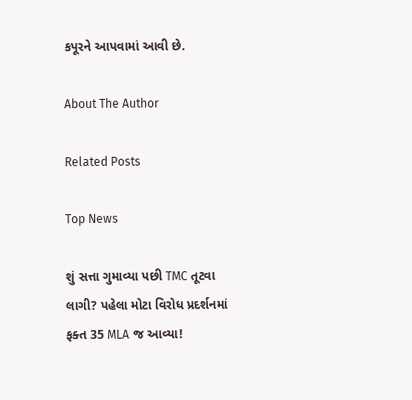કપૂરને આપવામાં આવી છે.

About The Author

Related Posts

Top News

શું સત્તા ગુમાવ્યા પછી TMC તૂટવા લાગી? પહેલા મોટા વિરોધ પ્રદર્શનમાં ફક્ત 35 MLA જ આવ્યા!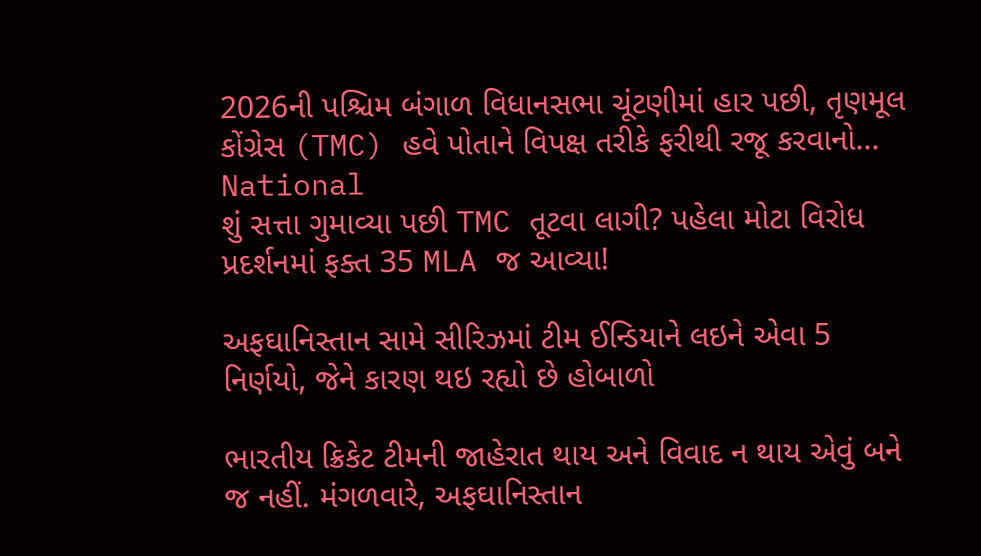2026ની પશ્ચિમ બંગાળ વિધાનસભા ચૂંટણીમાં હાર પછી, તૃણમૂલ કોંગ્રેસ (TMC) હવે પોતાને વિપક્ષ તરીકે ફરીથી રજૂ કરવાનો...
National
શું સત્તા ગુમાવ્યા પછી TMC તૂટવા લાગી? પહેલા મોટા વિરોધ પ્રદર્શનમાં ફક્ત 35 MLA જ આવ્યા!

અફઘાનિસ્તાન સામે સીરિઝમાં ટીમ ઈન્ડિયાને લઇને એવા 5 નિર્ણયો, જેને કારણ થઇ રહ્યો છે હોબાળો

ભારતીય ક્રિકેટ ટીમની જાહેરાત થાય અને વિવાદ ન થાય એવું બને જ નહીં. મંગળવારે, અફઘાનિસ્તાન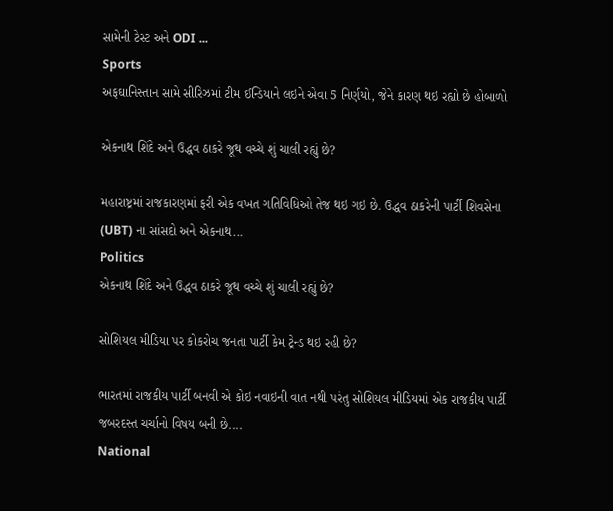સામેની ટેસ્ટ અને ODI ...
Sports
અફઘાનિસ્તાન સામે સીરિઝમાં ટીમ ઈન્ડિયાને લઇને એવા 5 નિર્ણયો, જેને કારણ થઇ રહ્યો છે હોબાળો

એકનાથ શિંદે અને ઉદ્ધવ ઠાકરે જૂથ વચ્ચે શું ચાલી રહ્યું છે?

મહારાષ્ટ્રમાં રાજકારણમાં ફરી એક વખત ગતિવિધિઓ તેજ થઇ ગઇ છે. ઉદ્ધવ ઠાકરેની પાર્ટી શિવસેના (UBT) ના સાંસદો અને એકનાથ...
Politics
એકનાથ શિંદે અને ઉદ્ધવ ઠાકરે જૂથ વચ્ચે શું ચાલી રહ્યું છે?

સોશિયલ મીડિયા પર કોકરોચ જનતા પાર્ટી કેમ ટ્રેન્ડ થઇ રહી છે?

ભારતમાં રાજકીય પાર્ટી બનવી એ કોઇ નવાઇની વાત નથી પરંતુ સોશિયલ મીડિયમાં એક રાજકીય પાર્ટી જબરદસ્ત ચર્ચાનો વિષય બની છે....
National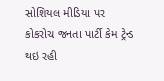સોશિયલ મીડિયા પર કોકરોચ જનતા પાર્ટી કેમ ટ્રેન્ડ થઇ રહી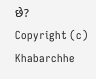છે?
Copyright (c) Khabarchhe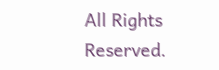All Rights Reserved.